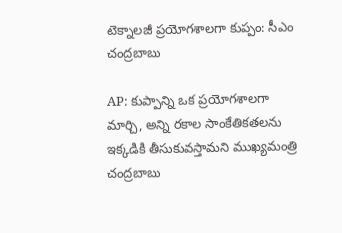టెక్నాలజీ ప్రయోగశాలగా కుప్పం: సీఎం చంద్రబాబు

AP: కుప్పాన్ని ఒక ప్రయోగశాలగా మార్చి, అన్ని రకాల సాంకేతికతలను ఇక్కడికి తీసుకువస్తామని ముఖ్యమంత్రి చంద్రబాబు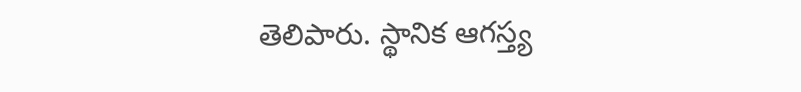తెలిపారు. స్థానిక ఆగస్త్య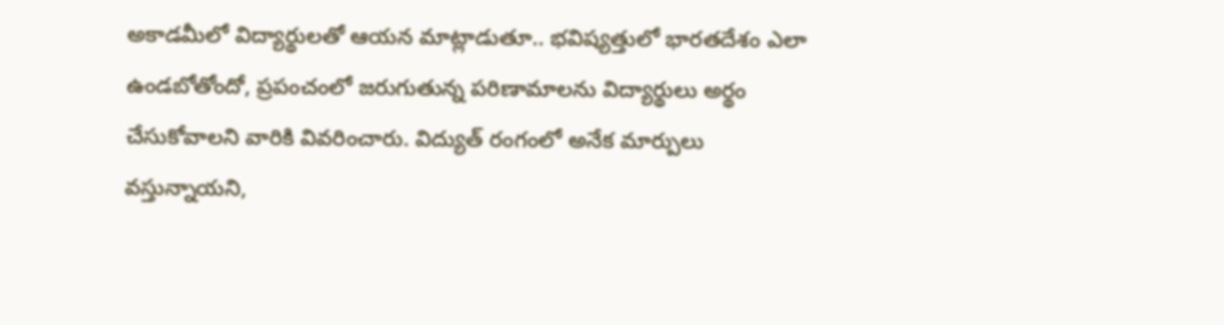అకాడమీలో విద్యార్థులతో ఆయన మాట్లాడుతూ.. భవిష్యత్తులో భారతదేశం ఎలా ఉండబోతోందో, ప్రపంచంలో జరుగుతున్న పరిణామాలను విద్యార్థులు అర్థం చేసుకోవాలని వారికి వివరించారు. విద్యుత్ రంగంలో అనేక మార్పులు వస్తున్నాయని,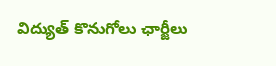విద్యుత్ కొనుగోలు ఛార్జీలు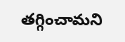తగ్గించామని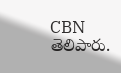CBN తెలిపారు.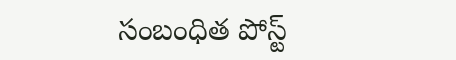సంబంధిత పోస్ట్